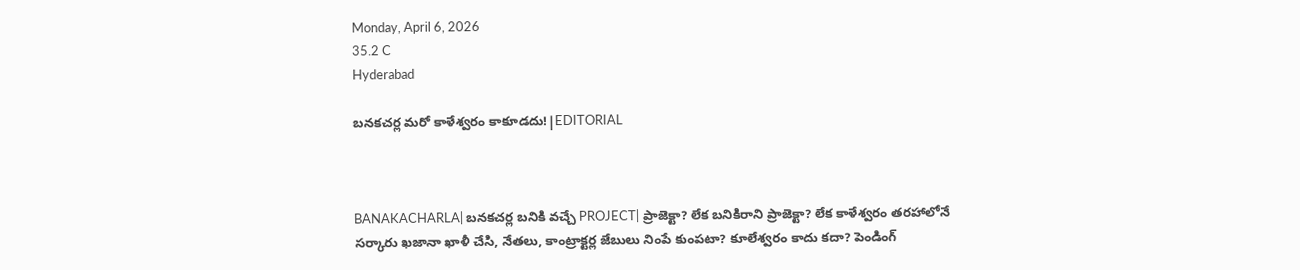Monday, April 6, 2026
35.2 C
Hyderabad

బనకచర్ల మరో కాళేశ్వరం కాకూడదు!|EDITORIAL



BANAKACHARLA| బనకచర్ల బనికి వచ్చే PROJECT| ప్రాజెక్టా? లేక బనికిరాని ప్రాజెక్టా? లేక కాళేశ్వరం తరహాలోనే సర్కారు ఖజానా ఖాళీ చేసి, నేతలు, కాంట్రాక్టర్ల జేబులు నింపే కుంపటా? కూలేశ్వరం కాదు కదా? పెండింగ్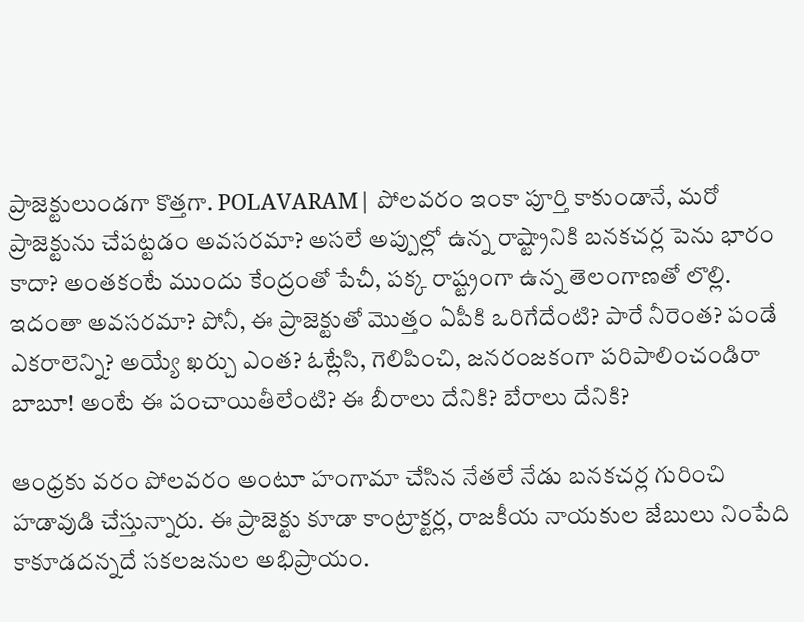ప్రాజెక్టులుండగా కొత్తగా. POLAVARAM| పోలవరం ఇంకా పూర్తి కాకుండానే, మరో ప్రాజెక్టును చేపట్టడం అవసరమా? అసలే అప్పుల్లో ఉన్న రాష్ట్రానికి బనకచర్ల పెను భారం కాదా? అంతకంటే ముందు కేంద్రంతో పేచీ, పక్క రాష్ట్రంగా ఉన్న తెలంగాణతో లొల్లి. ఇదంతా అవసరమా? పోనీ, ఈ ప్రాజెక్టుతో మొత్తం ఏపీకి ఒరిగేదేంటి? పారే నీరెంత? పండే ఎకరాలెన్ని? అయ్యే ఖర్చు ఎంత? ఓట్లేసి, గెలిపించి, జనరంజకంగా పరిపాలించండిరా బాబూ! అంటే ఈ పంచాయితీలేంటి? ఈ బీరాలు దేనికి? బేరాలు దేనికి?

ఆంధ్రకు వరం పోలవరం అంటూ హంగామా చేసిన నేతలే నేడు బనకచర్ల గురించి హడావుడి చేస్తున్నారు. ఈ ప్రాజెక్టు కూడా కాంట్రాక్టర్ల, రాజకీయ నాయకుల జేబులు నింపేది కాకూడదన్నదే సకలజనుల అభిప్రాయం.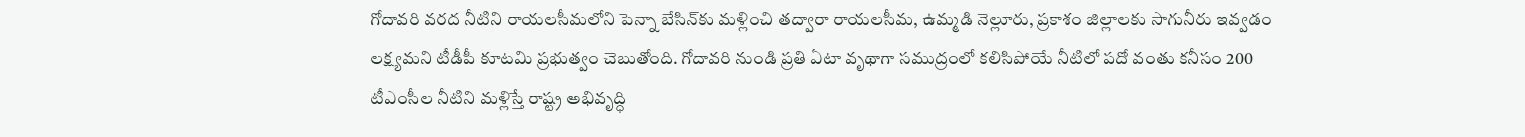గోదావరి వరద నీటిని రాయలసీమలోని పెన్నా బేసిన్‌కు మళ్లించి తద్వారా రాయలసీమ, ఉమ్మడి నెల్లూరు, ప్రకాశం జిల్లాలకు సాగునీరు ఇవ్వడం లక్ష్యమని టీడీపీ కూటమి ప్రభుత్వం చెబుతోంది. గోదావరి నుండి ప్రతి ఏటా వృథాగా సముద్రంలో కలిసిపోయే నీటిలో పదో వంతు కనీసం 200 టీఎంసీల నీటిని మళ్లిస్తే రాష్ట్ర అభివృద్ధి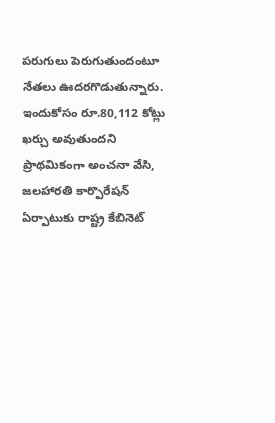పరుగులు పెరుగుతుందంటూ నేతలు ఊదరగొడుతున్నారు. ఇందుకోసం రూ.80,112 కోట్లు ఖర్చు అవుతుందని ప్రాథమికంగా అంచనా వేసి, జలహారతి కార్పొరేషన్‌ ఏర్పాటుకు రాష్ట్ర కేబినెట్‌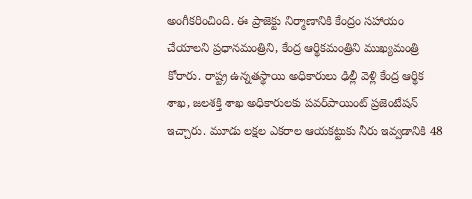అంగీకరించింది. ఈ ప్రాజెక్టు నిర్మాణానికి కేంద్రం సహాయం చేయాలని ప్రధానమంత్రిని, కేంద్ర ఆర్థికమంత్రిని ముఖ్యమంత్రి కోరారు. రాష్ట్ర ఉన్నతస్థాయి అధికారులు ఢిల్లీ వెళ్లి కేంద్ర ఆర్థిక శాఖ, జలశక్తి శాఖ అధికారులకు పవర్‌పాయింట్‌ ప్రజెంటేషన్‌ ఇచ్చారు. మూడు లక్షల ఎకరాల ఆయకట్టుకు నీరు ఇవ్వడానికి 48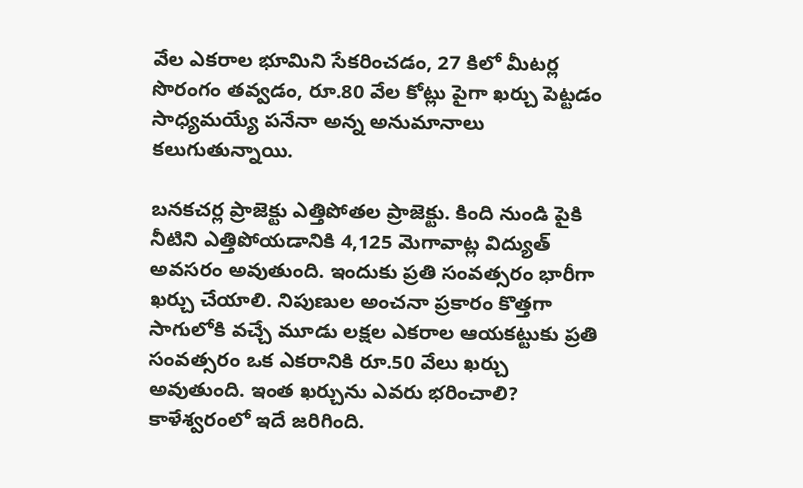వేల ఎకరాల భూమిని సేకరించడం, 27 కిలో మీటర్ల సొరంగం తవ్వడం, రూ.80 వేల కోట్లు పైగా ఖర్చు పెట్టడం సాధ్యమయ్యే పనేనా అన్న అనుమానాలు కలుగుతున్నాయి.

బనకచర్ల ప్రాజెక్టు ఎత్తిపోతల ప్రాజెక్టు. కింది నుండి పైకి నీటిని ఎత్తిపోయడానికి 4,125 మెగావాట్ల విద్యుత్‌ అవసరం అవుతుంది. ఇందుకు ప్రతి సంవత్సరం భారీగా ఖర్చు చేయాలి. నిపుణుల అంచనా ప్రకారం కొత్తగా సాగులోకి వచ్చే మూడు లక్షల ఎకరాల ఆయకట్టుకు ప్రతి సంవత్సరం ఒక ఎకరానికి రూ.50 వేలు ఖర్చు అవుతుంది. ఇంత ఖర్చును ఎవరు భరించాలి? కాళేశ్వరంలో ఇదే జరిగింది.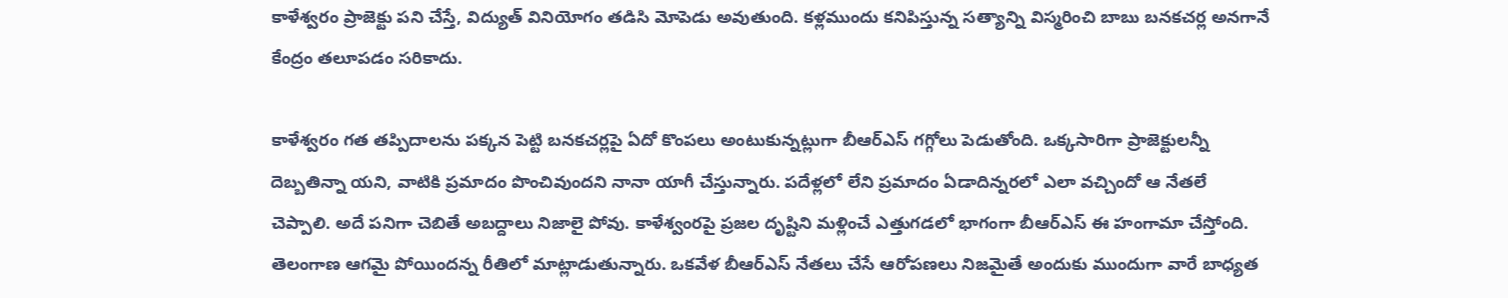కాళేశ్వరం ప్రాజెక్టు పని చేస్తే, విద్యుత్‌ వినియోగం తడిసి మోపెడు అవుతుంది. కళ్లముందు కనిపిస్తున్న సత్యాన్ని విస్మరించి బాబు బనకచర్ల అనగానే కేంద్రం తలూపడం సరికాదు.

కాళేశ్వరం గత తప్పిదాలను పక్కన పెట్టి బనకచర్లపై ఏదో కొంపలు అంటుకున్నట్లుగా బీఆర్ఎస్ గగ్గోలు పెడుతోంది. ఒక్కసారిగా ప్రాజెక్టులన్నీ దెబ్బతిన్నా యని, వాటికి ప్రమాదం పొంచివుందని నానా యాగీ చేస్తున్నారు. పదేళ్లలో లేని ప్రమాదం ఏడాదిన్నరలో ఎలా వచ్చిందో ఆ నేతలే చెప్పాలి. అదే పనిగా చెబితే అబద్దాలు నిజాలై పోవు. కాళేశ్వంరపై ప్రజల దృష్టిని మళ్లించే ఎత్తుగడలో భాగంగా బీఆర్‌ఎస్‌ ఈ హంగామా చేస్తోంది. తెలంగాణ ఆగమై పోయిందన్న రీతిలో మాట్లాడుతున్నారు. ఒకవేళ బీఆర్‌ఎస్‌ నేతలు చేసే ఆరోపణలు నిజమైతే అందుకు ముందుగా వారే బాధ్యత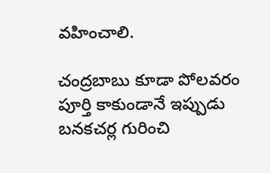వహించాలి.

చంద్రబాబు కూడా పోలవరం పూర్తి కాకుండానే ఇప్పుడు బనకచర్ల గురించి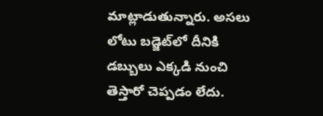మాట్లాడుతున్నారు. అసలు లోటు బడ్జెట్‌లో దీనికి డబ్బులు ఎక్కడి నుంచి తెస్తారో చెప్పడం లేదు.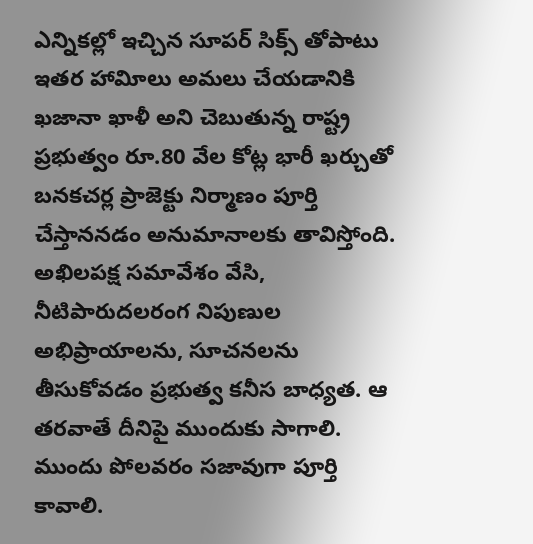ఎన్నికల్లో ఇచ్చిన సూపర్‌ సిక్స్‌ తోపాటు ఇతర హావిూలు అమలు చేయడానికి ఖజానా ఖాళీ అని చెబుతున్న రాష్ట్ర ప్రభుత్వం రూ.80 వేల కోట్ల భారీ ఖర్చుతో బనకచర్ల ప్రాజెక్టు నిర్మాణం పూర్తి చేస్తాననడం అనుమానాలకు తావిస్తోంది. అఖిలపక్ష సమావేశం వేసి, నీటిపారుదలరంగ నిపుణుల అభిప్రాయాలను, సూచనలను తీసుకోవడం ప్రభుత్వ కనీస బాధ్యత. ఆ తరవాతే దీనిపై ముందుకు సాగాలి. ముందు పోలవరం సజావుగా పూర్తి కావాలి.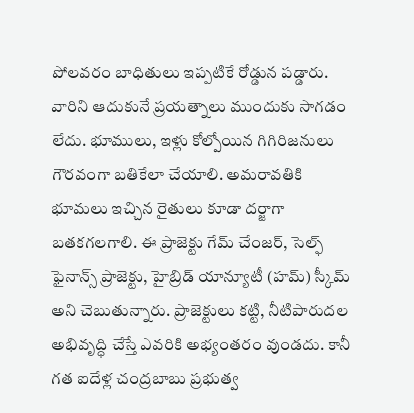పోలవరం బాధితులు ఇప్పటికే రోడ్డున పడ్డారు. వారిని ఆదుకునే ప్రయత్నాలు ముందుకు సాగడం లేదు. భూములు, ఇళ్లు కోల్పోయిన గిగిరిజనులు గౌరవంగా బతికేలా చేయాలి. అమరావతికి భూమలు ఇచ్చిన రైతులు కూడా దర్జాగా బతకగలగాలి. ఈ ప్రాజెక్టు గేమ్‌ చేంజర్‌, సెల్ఫ్‌ ఫైనాన్స్‌ ప్రాజెక్టు, హైబ్రిడ్‌ యాన్యూటీ (హమ్‌) స్కీమ్‌ అని చెబుతున్నారు. ప్రాజెక్టులు కట్టి, నీటిపారుదల అభివృద్ధి చేస్తే ఎవరికి అభ్యంతరం వుండదు. కానీ గత ఐదేళ్ల చంద్రబాబు ప్రభుత్వ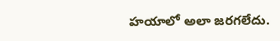హయాలో అలా జరగలేదు.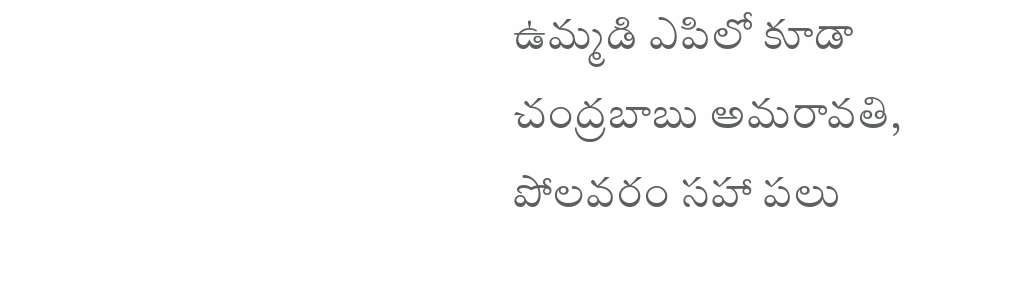ఉమ్మడి ఎపిలో కూడా చంద్రబాబు అమరావతి, పోలవరం సహా పలు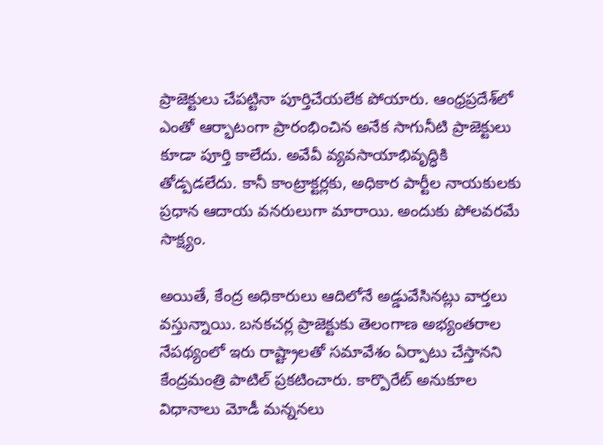ప్రాజెక్టులు చేపట్టినా పూర్తిచేయలేక పోయారు. ఆంధ్రప్రదేశ్‌లో ఎంతో ఆర్భాటంగా ప్రారంభించిన అనేక సాగునీటి ప్రాజెక్టులు కూడా పూర్తి కాలేదు. అవేవీ వ్యవసాయాభివృద్ధికి తోడ్పడలేదు. కానీ కాంట్రాక్టర్లకు, అధికార పార్టీల నాయకులకు ప్రధాన ఆదాయ వనరులుగా మారాయి. అందుకు పోలవరమే సాక్ష్యం.

అయితే, కేంద్ర అధికారులు ఆదిలోనే అడ్డువేసినట్లు వార్తలు వస్తున్నాయి. బనకచర్ల ప్రాజెక్టుకు తెలంగాణ అభ్యంతరాల నేపథ్యంలో ఇరు రాష్ట్రాలతో సమావేశం ఏర్పాటు చేస్తానని కేంద్రమంత్రి పాటిల్‌ ప్రకటించారు. కార్పొరేట్‌ అనుకూల విధానాలు మోడీ మన్ననలు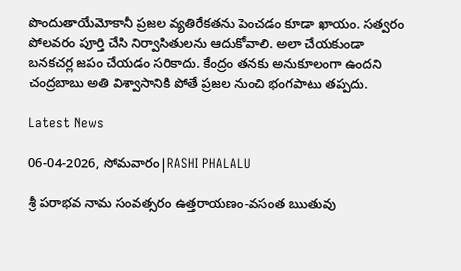పొందుతాయేమోకానీ ప్రజల వ్యతిరేకతను పెంచడం కూడా ఖాయం. సత్వరం పోలవరం పూర్తి చేసి నిర్వాసితులను ఆదుకోవాలి. అలా చేయకుండా బనకచర్ల జపం చేయడం సరికాదు. కేంద్రం తనకు అనుకూలంగా ఉందని చంద్రబాబు అతి విశ్వాసానికి పోతే ప్రజల నుంచి భంగపాటు తప్పదు.

Latest News

06-04-2026, సోమవారం|RASHI PHALALU

శ్రీ పరాభవ నామ సంవత్సరం ఉత్తరాయణం-వసంత ఋతువు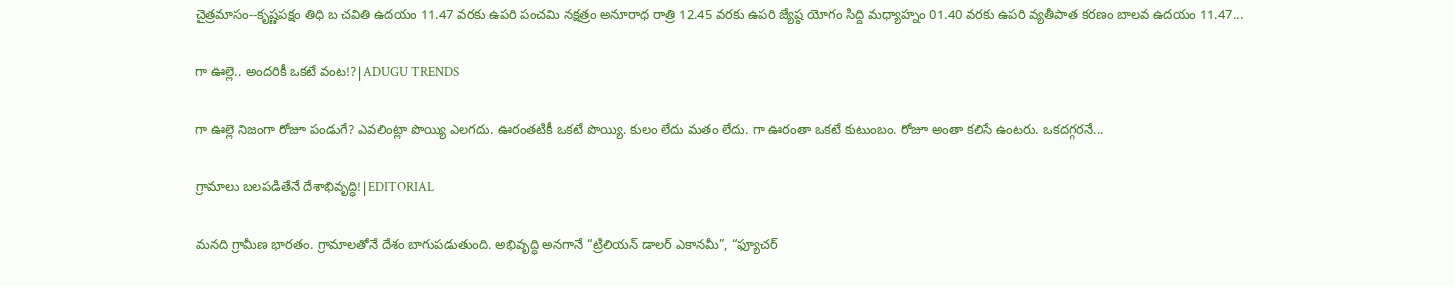చైత్రమాసం--కృష్ణపక్షం తిధి బ చవితి ఉదయం 11.47 వరకు ఉపరి పంచమి నక్షత్రం అనూరాధ రాత్రి 12.45 వరకు ఉపరి జ్యేష్ఠ యోగం సిద్ది మధ్యాహ్నం 01.40 వరకు ఉపరి వ్యతీపాత కరణం బాలవ ఉదయం 11.47...

గా ఊల్లె.. అందరికీ ఒకటే వంట!?|ADUGU TRENDS

గా ఊల్లె నిజంగా రోజూ పండుగే? ఎవలింట్లా పొయ్యి ఎలగదు. ఊరంతటికీ ఒకటే పొయ్యి. కులం లేదు మతం లేదు. గా ఊరంతా ఒకటే కుటుంబం. రోజూ అంతా కలిసే ఉంటరు. ఒకదగ్గరనే...

గ్రామాలు బలపడితేనే దేశాభివృద్ధి!|EDITORIAL

మనది గ్రామీణ భారతం. గ్రామాలతోనే దేశం బాగుపడుతుంది. అభివృద్ధి అనగానే “ట్రిలియన్ డాలర్ ఎకానమీ”, “ఫ్యూచర్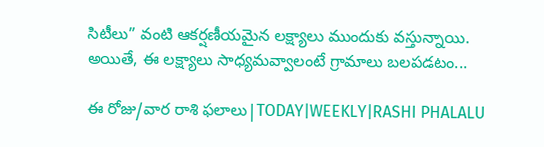సిటీలు” వంటి ఆకర్షణీయమైన లక్ష్యాలు ముందుకు వస్తున్నాయి. అయితే, ఈ లక్ష్యాలు సాధ్యమవ్వాలంటే గ్రామాలు బలపడటం...

ఈ రోజు/వార రాశి ఫలాలు|TODAY|WEEKLY|RASHI PHALALU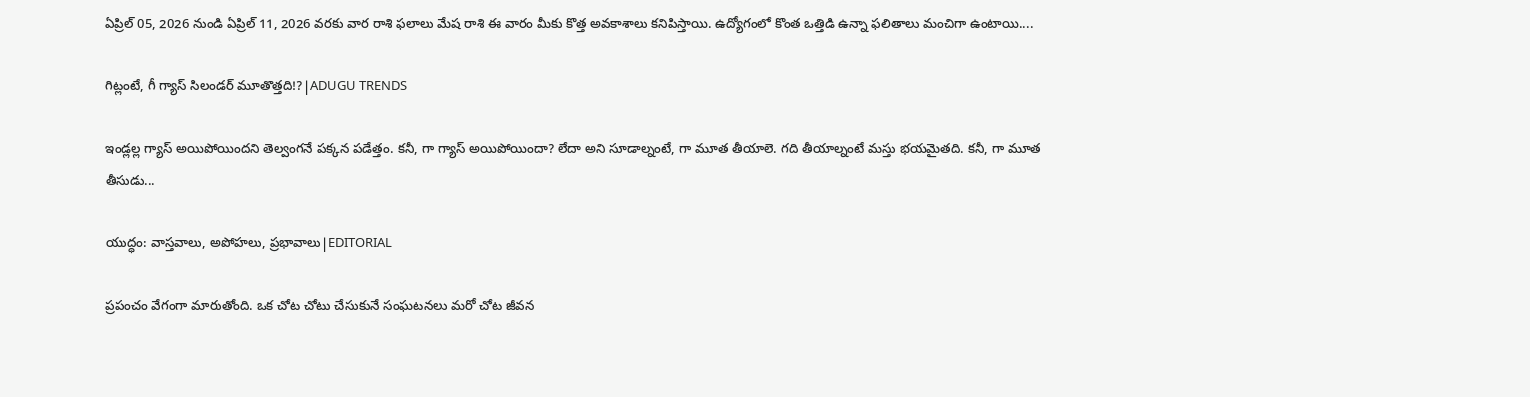ఏప్రిల్ 05, 2026 నుండి ఏప్రిల్ 11, 2026 వరకు వార రాశి ఫలాలు మేష రాశి ఈ వారం మీకు కొత్త అవకాశాలు కనిపిస్తాయి. ఉద్యోగంలో కొంత ఒత్తిడి ఉన్నా ఫలితాలు మంచిగా ఉంటాయి....

గిట్లంటే, గీ గ్యాస్ సిలండర్ మూతొత్తది!?|ADUGU TRENDS

ఇండ్లల్ల గ్యాస్ అయిపోయిందని తెల్వంగనే పక్కన పడేత్తం. కనీ, గా గ్యాస్ అయిపోయిందా? లేదా అని సూడాల్నంటే, గా మూత తీయాలె. గది తీయాల్నంటే మస్తు భయమైతది. కనీ, గా మూత తీసుడు...

యుద్ధం: వాస్తవాలు, అపోహలు, ప్రభావాలు|EDITORIAL

ప్రపంచం వేగంగా మారుతోంది. ఒక చోట చోటు చేసుకునే సంఘటనలు మరో చోట జీవన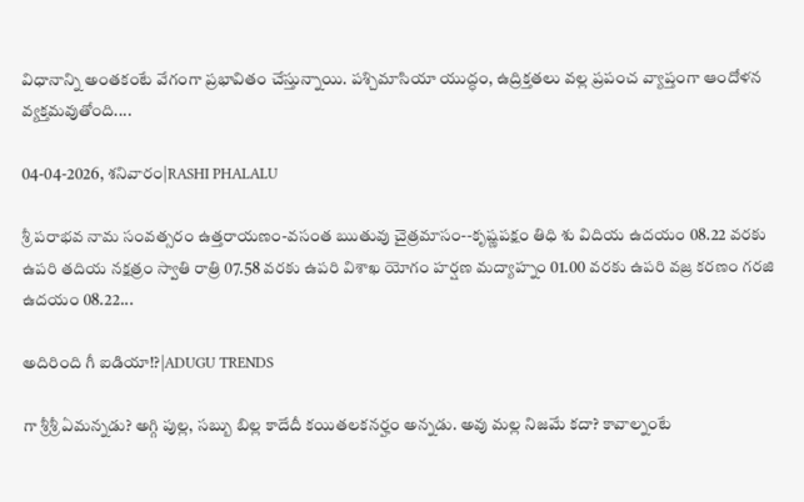విధానాన్ని అంతకంటే వేగంగా ప్రభావితం చేస్తున్నాయి. పశ్చిమాసియా యుద్ధం, ఉద్రిక్తతలు వల్ల ప్రపంచ వ్యాప్తంగా ఆందోళన వ్యక్తమవుతోంది....

04-04-2026, శనివారం|RASHI PHALALU

శ్రీ పరాభవ నామ సంవత్సరం ఉత్తరాయణం-వసంత ఋతువు చైత్రమాసం--కృష్ణపక్షం తిధి శు విదియ ఉదయం 08.22 వరకు ఉపరి తదియ నక్షత్రం స్వాతి రాత్రి 07.58 వరకు ఉపరి విశాఖ యోగం హర్షణ మద్యాహ్నం 01.00 వరకు ఉపరి వజ్ర కరణం గరజి ఉదయం 08.22...

అదిరింది గీ ఐడియా!?|ADUGU TRENDS

గా శ్రీశ్రీ ఏమన్నడు? అగ్గి పుల్ల, సబ్బు బిల్ల కాదేదీ కయితలకనర్హం అన్నడు. అవు మల్ల నిజమే కదా? కావాల్నంటే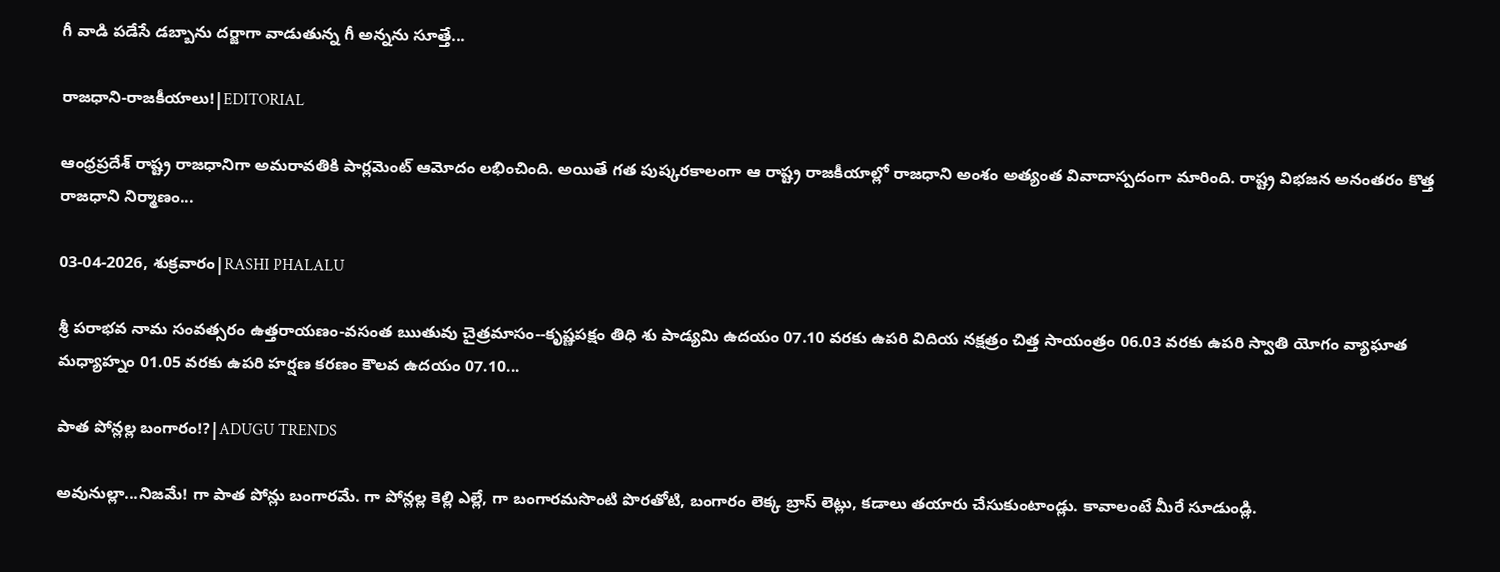గీ వాడి పడేసే డబ్బాను దర్జాగా వాడుతున్న గీ అన్నను సూత్తే...

రాజధాని-రాజకీయాలు!|EDITORIAL

ఆంధ్రప్రదేశ్ రాష్ట్ర రాజధానిగా అమరావతికి పార్లమెంట్ ఆమోదం లభించింది. అయితే గత పుష్కరకాలంగా ఆ రాష్ట్ర రాజకీయాల్లో రాజధాని అంశం అత్యంత వివాదాస్పదంగా మారింది. రాష్ట్ర విభజన అనంతరం కొత్త రాజధాని నిర్మాణం...

03-04-2026, శుక్రవారం|RASHI PHALALU

శ్రీ పరాభవ నామ సంవత్సరం ఉత్తరాయణం-వసంత ఋతువు చైత్రమాసం--కృష్ణపక్షం తిధి శు పాడ్యమి ఉదయం 07.10 వరకు ఉపరి విదియ నక్షత్రం చిత్త సాయంత్రం 06.03 వరకు ఉపరి స్వాతి యోగం వ్యాఘాత మధ్యాహ్నం 01.05 వరకు ఉపరి హర్షణ కరణం కౌలవ ఉదయం 07.10...

పాత పోన్లల్ల బంగారం!?|ADUGU TRENDS

అవునుల్లా...నిజమే! గా పాత పోన్లు బంగారమే. గా పోన్లల్ల కెల్లి ఎల్లే, గా బంగారమసొంటి పొరతోటి, బంగారం లెక్క బ్రాస్ లెట్లు, కడాలు తయారు చేసుకుంటాండ్లు. కావాలంటే మీరే సూడుండ్లి.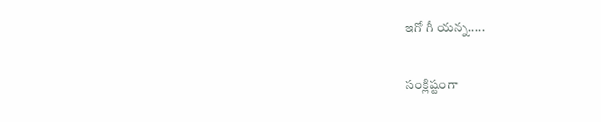ఇగో గీ యన్న.....

సంక్లిష్టంగా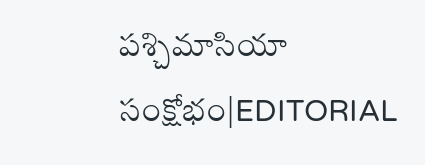పశ్చిమాసియా సంక్షోభం|EDITORIAL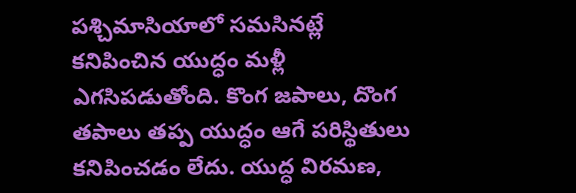పశ్చిమాసియాలో సమసినట్లే కనిపించిన యుద్ధం మళ్లీ ఎగసిపడుతోంది. కొంగ జపాలు, దొంగ తపాలు తప్ప యుద్ధం ఆగే పరిస్థితులు కనిపించడం లేదు. యుద్ధ విరమణ,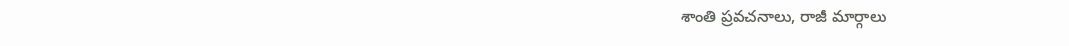శాంతి ప్రవచనాలు, రాజీ మార్గాలు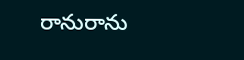రానురాను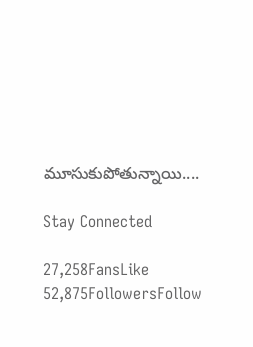మూసుకుపోతున్నాయి....

Stay Connected

27,258FansLike
52,875FollowersFollow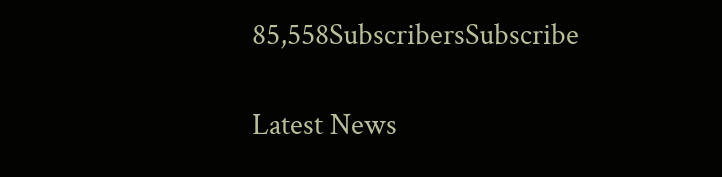85,558SubscribersSubscribe

Latest News